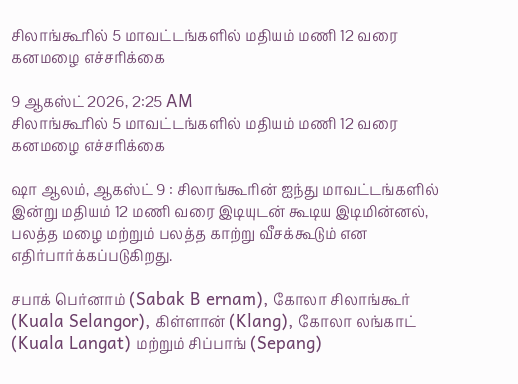சிலாங்கூரில் 5 மாவட்டங்களில் மதியம் மணி 12 வரை கனமழை எச்சரிக்கை

9 ஆகஸ்ட் 2026, 2:25 AM
சிலாங்கூரில் 5 மாவட்டங்களில் மதியம் மணி 12 வரை கனமழை எச்சரிக்கை

ஷா ஆலம், ஆகஸ்ட் 9 : சிலாங்கூரின் ஐந்து மாவட்டங்களில் இன்று மதியம் 12 மணி வரை இடியுடன் கூடிய இடிமின்னல், பலத்த மழை மற்றும் பலத்த காற்று வீசக்கூடும் என எதிர்பார்க்கப்படுகிறது.

சபாக் பெர்னாம் (Sabak B ernam), கோலா சிலாங்கூர் (Kuala Selangor), கிள்ளான் (Klang), கோலா லங்காட் (Kuala Langat) மற்றும் சிப்பாங் (Sepang)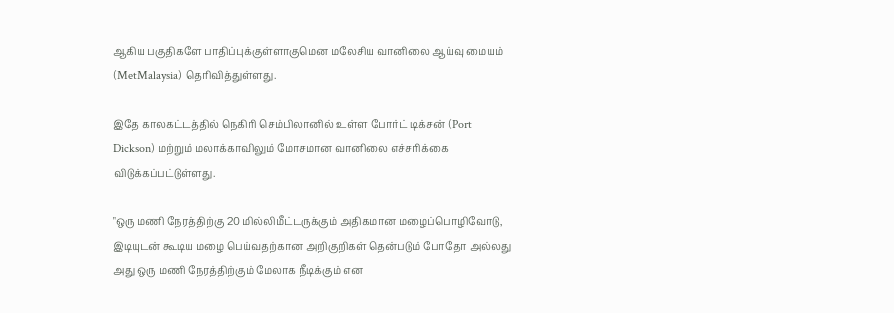ஆகிய பகுதிகளே பாதிப்புக்குள்ளாகுமென மலேசிய வானிலை ஆய்வு மையம் (MetMalaysia) தெரிவித்துள்ளது.

இதே காலகட்டத்தில் நெகிரி செம்பிலானில் உள்ள போர்ட் டிக்சன் (Port Dickson) மற்றும் மலாக்காவிலும் மோசமான வானிலை எச்சரிக்கை விடுக்கப்பட்டுள்ளது.

"ஒரு மணி நேரத்திற்கு 20 மில்லிமீட்டருக்கும் அதிகமான மழைப்பொழிவோடு, இடியுடன் கூடிய மழை பெய்வதற்கான அறிகுறிகள் தென்படும் போதோ அல்லது அது ஒரு மணி நேரத்திற்கும் மேலாக நீடிக்கும் என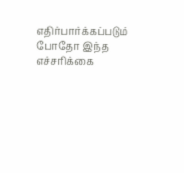எதிர்பார்க்கப்படும் போதோ இந்த எச்சரிக்கை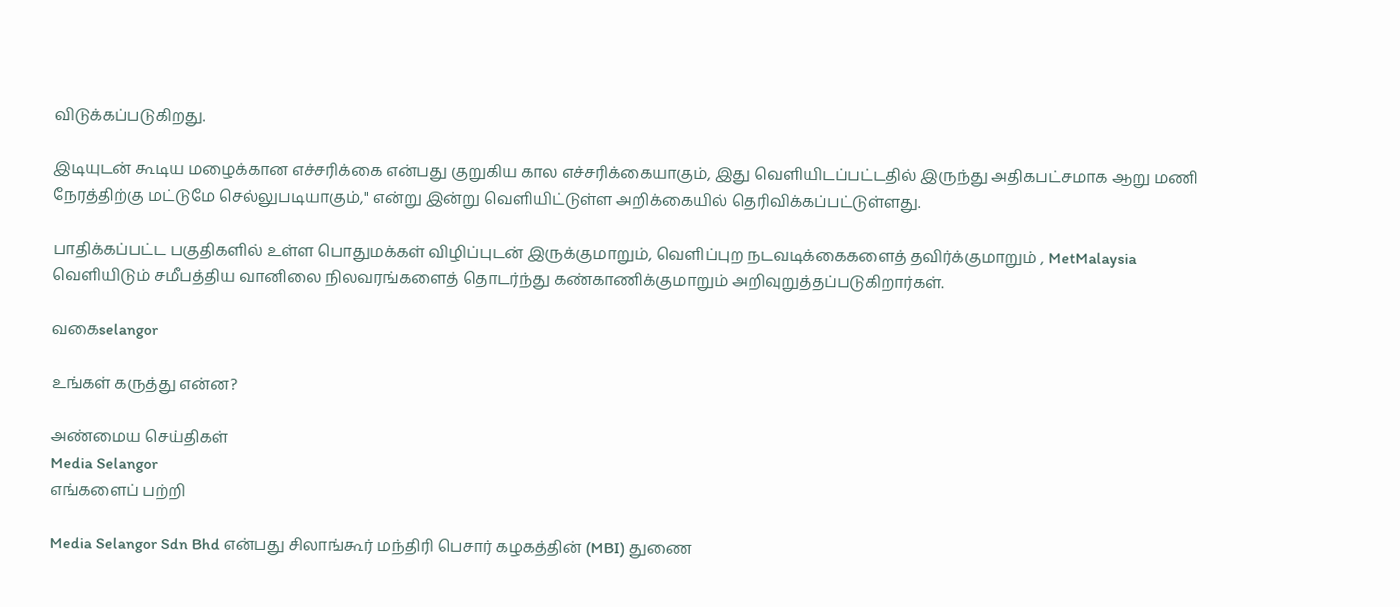விடுக்கப்படுகிறது.

இடியுடன் கூடிய மழைக்கான எச்சரிக்கை என்பது குறுகிய கால எச்சரிக்கையாகும், இது வெளியிடப்பட்டதில் இருந்து அதிகபட்சமாக ஆறு மணி நேரத்திற்கு மட்டுமே செல்லுபடியாகும்," என்று இன்று வெளியிட்டுள்ள அறிக்கையில் தெரிவிக்கப்பட்டுள்ளது.

பாதிக்கப்பட்ட பகுதிகளில் உள்ள பொதுமக்கள் விழிப்புடன் இருக்குமாறும், வெளிப்புற நடவடிக்கைகளைத் தவிர்க்குமாறும் , MetMalaysia வெளியிடும் சமீபத்திய வானிலை நிலவரங்களைத் தொடர்ந்து கண்காணிக்குமாறும் அறிவுறுத்தப்படுகிறார்கள்.

வகைselangor

உங்கள் கருத்து என்ன?

அண்மைய செய்திகள்
Media Selangor
எங்களைப் பற்றி

Media Selangor Sdn Bhd என்பது சிலாங்கூர் மந்திரி பெசார் கழகத்தின் (MBI) துணை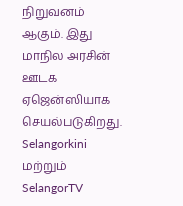நிறுவனம் ஆகும். இது மாநில அரசின் ஊடக ஏஜென்ஸியாக செயல்படுகிறது. Selangorkini மற்றும் SelangorTV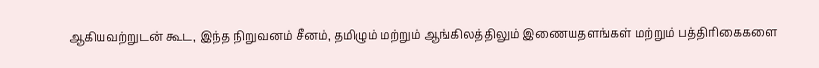ஆகியவற்றுடன் கூட, இந்த நிறுவனம் சீனம், தமிழும் மற்றும் ஆங்கிலத்திலும் இணையதளங்கள் மற்றும் பத்திரிகைகளை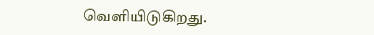வெளியிடுகிறது.